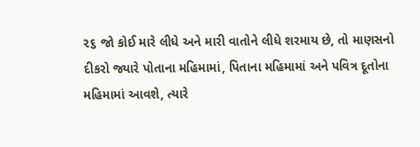૨૬ જો કોઈ મારે લીધે અને મારી વાતોને લીધે શરમાય છે, તો માણસનો દીકરો જ્યારે પોતાના મહિમામાં, પિતાના મહિમામાં અને પવિત્ર દૂતોના મહિમામાં આવશે, ત્યારે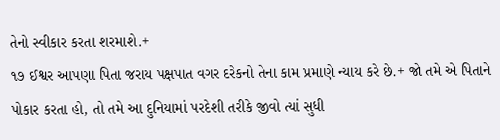તેનો સ્વીકાર કરતા શરમાશે.+
૧૭ ઈશ્વર આપણા પિતા જરાય પક્ષપાત વગર દરેકનો તેના કામ પ્રમાણે ન્યાય કરે છે.+ જો તમે એ પિતાને પોકાર કરતા હો, તો તમે આ દુનિયામાં પરદેશી તરીકે જીવો ત્યાં સુધી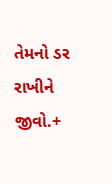તેમનો ડર રાખીને જીવો.+